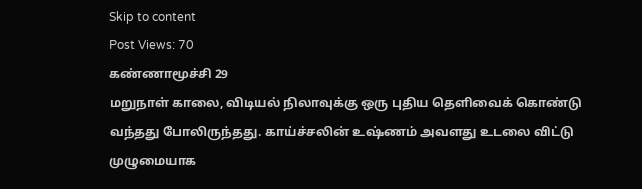Skip to content
Post Views: 70
கண்ணாமூச்சி 29
மறுநாள் காலை, விடியல் நிலாவுக்கு ஒரு புதிய தெளிவைக் கொண்டு வந்தது போலிருந்தது. காய்ச்சலின் உஷ்ணம் அவளது உடலை விட்டு முழுமையாக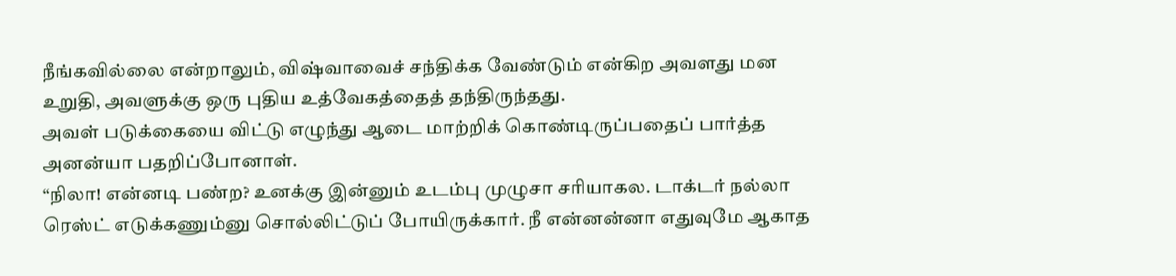நீங்கவில்லை என்றாலும், விஷ்வாவைச் சந்திக்க வேண்டும் என்கிற அவளது மன உறுதி, அவளுக்கு ஒரு புதிய உத்வேகத்தைத் தந்திருந்தது.
அவள் படுக்கையை விட்டு எழுந்து ஆடை மாற்றிக் கொண்டிருப்பதைப் பார்த்த அனன்யா பதறிப்போனாள்.
“நிலா! என்னடி பண்ற? உனக்கு இன்னும் உடம்பு முழுசா சரியாகல. டாக்டர் நல்லா ரெஸ்ட் எடுக்கணும்னு சொல்லிட்டுப் போயிருக்கார். நீ என்னன்னா எதுவுமே ஆகாத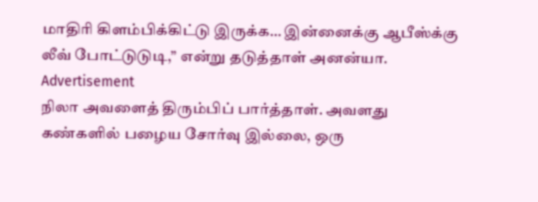மாதிரி கிளம்பிக்கிட்டு இருக்க… இன்னைக்கு ஆபீஸ்க்கு லீவ் போட்டுடுடி,” என்று தடுத்தாள் அனன்யா.
Advertisement
நிலா அவளைத் திரும்பிப் பார்த்தாள். அவளது கண்களில் பழைய சோர்வு இல்லை, ஒரு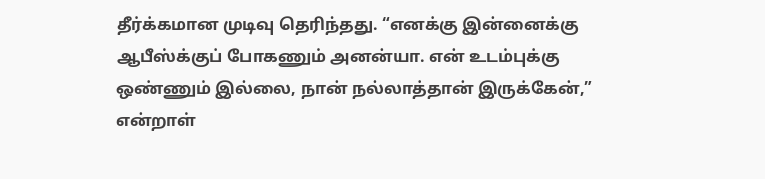தீர்க்கமான முடிவு தெரிந்தது. “எனக்கு இன்னைக்கு ஆபீஸ்க்குப் போகணும் அனன்யா. என் உடம்புக்கு ஒண்ணும் இல்லை, நான் நல்லாத்தான் இருக்கேன்,” என்றாள்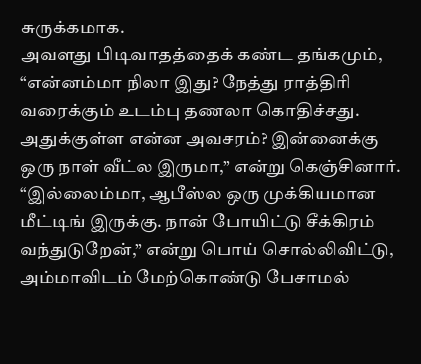சுருக்கமாக.
அவளது பிடிவாதத்தைக் கண்ட தங்கமும், “என்னம்மா நிலா இது? நேத்து ராத்திரி வரைக்கும் உடம்பு தணலா கொதிச்சது. அதுக்குள்ள என்ன அவசரம்? இன்னைக்கு ஒரு நாள் வீட்ல இருமா,” என்று கெஞ்சினார்.
“இல்லைம்மா, ஆபீஸ்ல ஒரு முக்கியமான மீட்டிங் இருக்கு. நான் போயிட்டு சீக்கிரம் வந்துடுறேன்,” என்று பொய் சொல்லிவிட்டு, அம்மாவிடம் மேற்கொண்டு பேசாமல்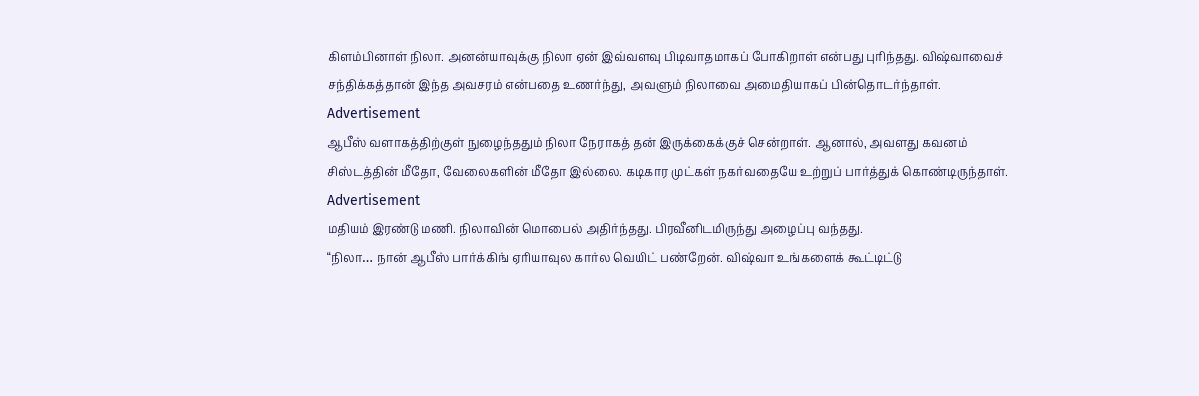கிளம்பினாள் நிலா. அனன்யாவுக்கு நிலா ஏன் இவ்வளவு பிடிவாதமாகப் போகிறாள் என்பது புரிந்தது. விஷ்வாவைச் சந்திக்கத்தான் இந்த அவசரம் என்பதை உணர்ந்து, அவளும் நிலாவை அமைதியாகப் பின்தொடர்ந்தாள்.
Advertisement
ஆபீஸ் வளாகத்திற்குள் நுழைந்ததும் நிலா நேராகத் தன் இருக்கைக்குச் சென்றாள். ஆனால், அவளது கவனம் சிஸ்டத்தின் மீதோ, வேலைகளின் மீதோ இல்லை. கடிகார முட்கள் நகர்வதையே உற்றுப் பார்த்துக் கொண்டிருந்தாள்.
Advertisement
மதியம் இரண்டு மணி. நிலாவின் மொபைல் அதிர்ந்தது. பிரவீனிடமிருந்து அழைப்பு வந்தது.
“நிலா… நான் ஆபீஸ் பார்க்கிங் ஏரியாவுல கார்ல வெயிட் பண்றேன். விஷ்வா உங்களைக் கூட்டிட்டு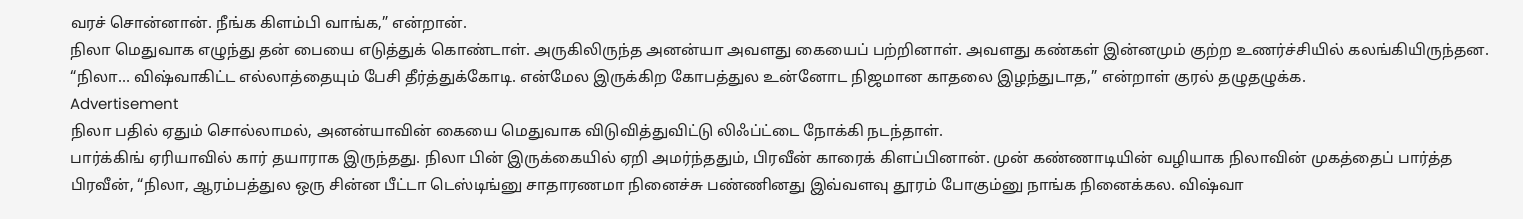வரச் சொன்னான். நீங்க கிளம்பி வாங்க,” என்றான்.
நிலா மெதுவாக எழுந்து தன் பையை எடுத்துக் கொண்டாள். அருகிலிருந்த அனன்யா அவளது கையைப் பற்றினாள். அவளது கண்கள் இன்னமும் குற்ற உணர்ச்சியில் கலங்கியிருந்தன. “நிலா… விஷ்வாகிட்ட எல்லாத்தையும் பேசி தீர்த்துக்கோடி. என்மேல இருக்கிற கோபத்துல உன்னோட நிஜமான காதலை இழந்துடாத,” என்றாள் குரல் தழுதழுக்க.
Advertisement
நிலா பதில் ஏதும் சொல்லாமல், அனன்யாவின் கையை மெதுவாக விடுவித்துவிட்டு லிஃப்ட்டை நோக்கி நடந்தாள்.
பார்க்கிங் ஏரியாவில் கார் தயாராக இருந்தது. நிலா பின் இருக்கையில் ஏறி அமர்ந்ததும், பிரவீன் காரைக் கிளப்பினான். முன் கண்ணாடியின் வழியாக நிலாவின் முகத்தைப் பார்த்த பிரவீன், “நிலா, ஆரம்பத்துல ஒரு சின்ன பீட்டா டெஸ்டிங்னு சாதாரணமா நினைச்சு பண்ணினது இவ்வளவு தூரம் போகும்னு நாங்க நினைக்கல. விஷ்வா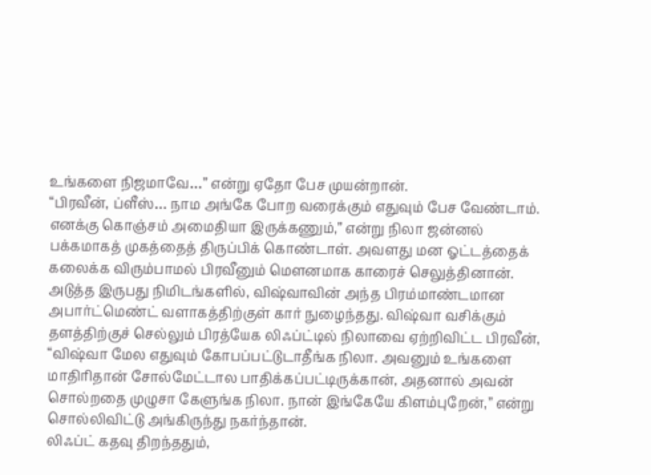உங்களை நிஜமாவே…” என்று ஏதோ பேச முயன்றான்.
“பிரவீன், ப்ளீஸ்… நாம அங்கே போற வரைக்கும் எதுவும் பேச வேண்டாம். எனக்கு கொஞ்சம் அமைதியா இருக்கணும்,” என்று நிலா ஜன்னல் பக்கமாகத் முகத்தைத் திருப்பிக் கொண்டாள். அவளது மன ஓட்டத்தைக் கலைக்க விரும்பாமல் பிரவீனும் மௌனமாக காரைச் செலுத்தினான்.
அடுத்த இருபது நிமிடங்களில், விஷ்வாவின் அந்த பிரம்மாண்டமான அபார்ட்மெண்ட் வளாகத்திற்குள் கார் நுழைந்தது. விஷ்வா வசிக்கும் தளத்திற்குச் செல்லும் பிரத்யேக லிஃப்ட்டில் நிலாவை ஏற்றிவிட்ட பிரவீன், “விஷ்வா மேல எதுவும் கோபப்பட்டுடாதீங்க நிலா. அவனும் உங்களை மாதிரிதான் சோல்மேட்டால பாதிக்கப்பட்டிருக்கான், அதனால் அவன் சொல்றதை முழுசா கேளுங்க நிலா. நான் இங்கேயே கிளம்புறேன்,” என்று சொல்லிவிட்டு அங்கிருந்து நகர்ந்தான்.
லிஃப்ட் கதவு திறந்ததும்,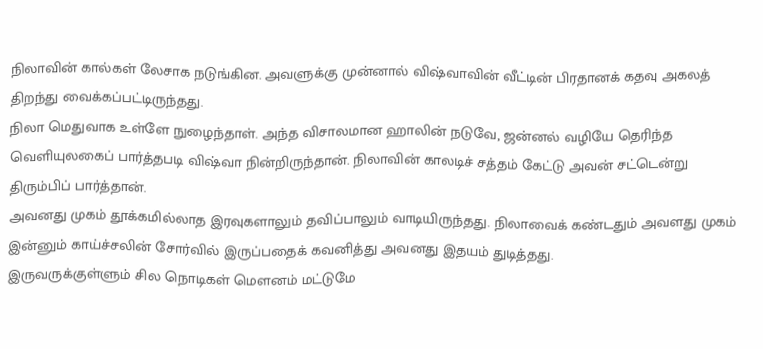நிலாவின் கால்கள் லேசாக நடுங்கின. அவளுக்கு முன்னால் விஷ்வாவின் வீட்டின் பிரதானக் கதவு அகலத் திறந்து வைக்கப்பட்டிருந்தது.
நிலா மெதுவாக உள்ளே நுழைந்தாள். அந்த விசாலமான ஹாலின் நடுவே, ஜன்னல் வழியே தெரிந்த வெளியுலகைப் பார்த்தபடி விஷ்வா நின்றிருந்தான். நிலாவின் காலடிச் சத்தம் கேட்டு அவன் சட்டென்று திரும்பிப் பார்த்தான்.
அவனது முகம் தூக்கமில்லாத இரவுகளாலும் தவிப்பாலும் வாடியிருந்தது. நிலாவைக் கண்டதும் அவளது முகம் இன்னும் காய்ச்சலின் சோர்வில் இருப்பதைக் கவனித்து அவனது இதயம் துடித்தது.
இருவருக்குள்ளும் சில நொடிகள் மௌனம் மட்டுமே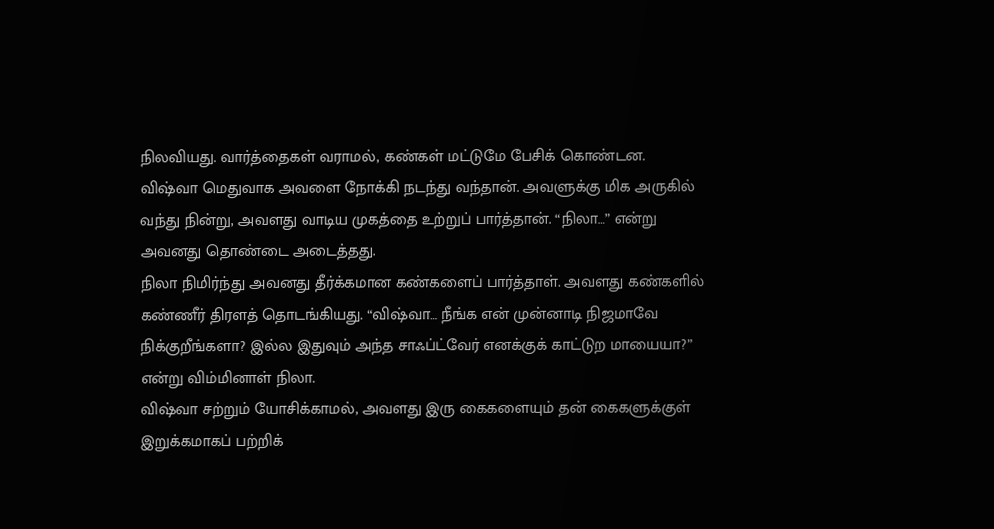நிலவியது. வார்த்தைகள் வராமல், கண்கள் மட்டுமே பேசிக் கொண்டன.
விஷ்வா மெதுவாக அவளை நோக்கி நடந்து வந்தான். அவளுக்கு மிக அருகில் வந்து நின்று, அவளது வாடிய முகத்தை உற்றுப் பார்த்தான். “நிலா…” என்று அவனது தொண்டை அடைத்தது.
நிலா நிமிர்ந்து அவனது தீர்க்கமான கண்களைப் பார்த்தாள். அவளது கண்களில் கண்ணீர் திரளத் தொடங்கியது. “விஷ்வா… நீங்க என் முன்னாடி நிஜமாவே நிக்குறீங்களா? இல்ல இதுவும் அந்த சாஃப்ட்வேர் எனக்குக் காட்டுற மாயையா?” என்று விம்மினாள் நிலா.
விஷ்வா சற்றும் யோசிக்காமல், அவளது இரு கைகளையும் தன் கைகளுக்குள் இறுக்கமாகப் பற்றிக்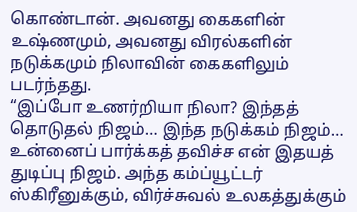கொண்டான். அவனது கைகளின் உஷ்ணமும், அவனது விரல்களின் நடுக்கமும் நிலாவின் கைகளிலும் படர்ந்தது.
“இப்போ உணர்றியா நிலா? இந்தத் தொடுதல் நிஜம்… இந்த நடுக்கம் நிஜம்… உன்னைப் பார்க்கத் தவிச்ச என் இதயத் துடிப்பு நிஜம். அந்த கம்ப்யூட்டர் ஸ்கிரீனுக்கும், விர்ச்சுவல் உலகத்துக்கும்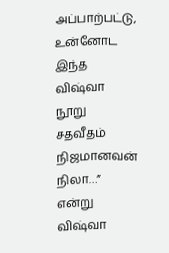அப்பாற்பட்டு, உன்னோட இந்த விஷ்வா நூறு சதவீதம் நிஜமானவன் நிலா…” என்று விஷ்வா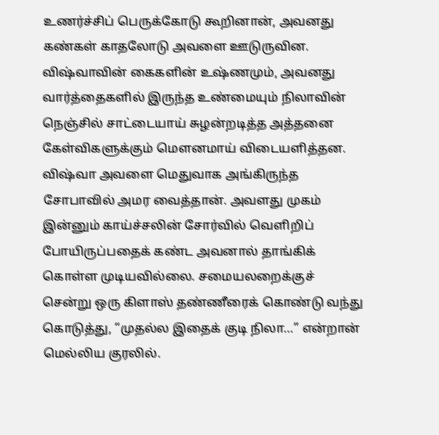உணர்ச்சிப் பெருக்கோடு கூறினான், அவனது கண்கள் காதலோடு அவளை ஊடுருவின.
விஷ்வாவின் கைகளின் உஷ்ணமும், அவனது வார்த்தைகளில் இருந்த உண்மையும் நிலாவின் நெஞ்சில் சாட்டையாய் சுழன்றடித்த அத்தனை கேள்விகளுக்கும் மௌனமாய் விடையளித்தன.
விஷ்வா அவளை மெதுவாக அங்கிருந்த சோபாவில் அமர வைத்தான். அவளது முகம் இன்னும் காய்ச்சலின் சோர்வில் வெளிறிப் போயிருப்பதைக் கண்ட அவனால் தாங்கிக் கொள்ள முடியவில்லை. சமையலறைக்குச் சென்று ஒரு கிளாஸ் தண்ணீரைக் கொண்டு வந்து கொடுத்து, “முதல்ல இதைக் குடி நிலா…” என்றான் மெல்லிய குரலில்.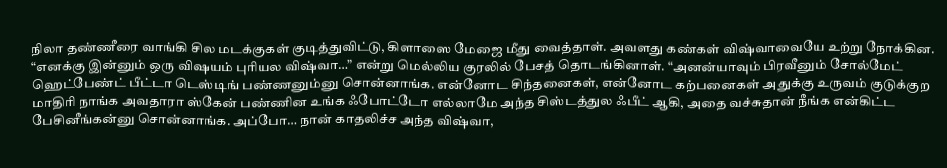நிலா தண்ணீரை வாங்கி சில மடக்குகள் குடித்துவிட்டு, கிளாஸை மேஜை மீது வைத்தாள். அவளது கண்கள் விஷ்வாவையே உற்று நோக்கின.
“எனக்கு இன்னும் ஒரு விஷயம் புரியல விஷ்வா…” என்று மெல்லிய குரலில் பேசத் தொடங்கினாள். “அனன்யாவும் பிரவீனும் சோல்மேட் ஹெட்பேண்ட் பீட்டா டெஸ்டிங் பண்ணனும்னு சொன்னாங்க. என்னோட சிந்தனைகள், என்னோட கற்பனைகள் அதுக்கு உருவம் குடுக்குற மாதிரி நாங்க அவதாரா ஸ்கேன் பண்ணின உங்க ஃபோட்டோ எல்லாமே அந்த சிஸ்டத்துல ஃபீட் ஆகி, அதை வச்சுதான் நீங்க என்கிட்ட பேசினீங்கன்னு சொன்னாங்க. அப்போ… நான் காதலிச்ச அந்த விஷ்வா,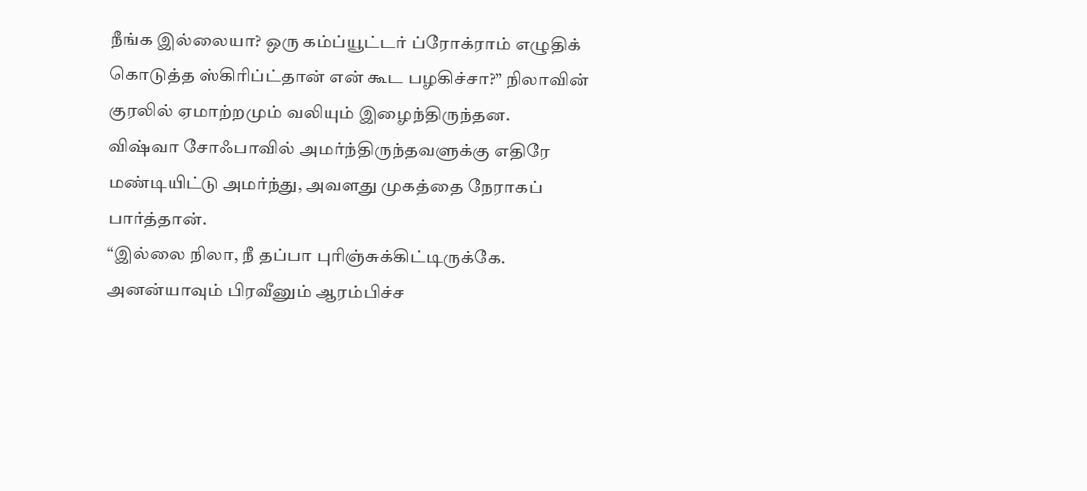நீங்க இல்லையா? ஒரு கம்ப்யூட்டர் ப்ரோக்ராம் எழுதிக் கொடுத்த ஸ்கிரிப்ட்தான் என் கூட பழகிச்சா?” நிலாவின் குரலில் ஏமாற்றமும் வலியும் இழைந்திருந்தன.
விஷ்வா சோஃபாவில் அமர்ந்திருந்தவளுக்கு எதிரே மண்டியிட்டு அமர்ந்து, அவளது முகத்தை நேராகப் பார்த்தான்.
“இல்லை நிலா, நீ தப்பா புரிஞ்சுக்கிட்டிருக்கே. அனன்யாவும் பிரவீனும் ஆரம்பிச்ச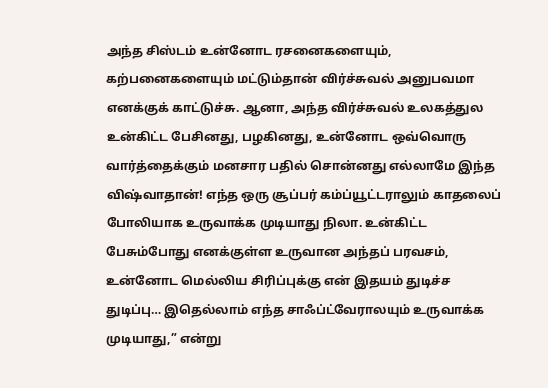அந்த சிஸ்டம் உன்னோட ரசனைகளையும், கற்பனைகளையும் மட்டும்தான் விர்ச்சுவல் அனுபவமா எனக்குக் காட்டுச்சு. ஆனா, அந்த விர்ச்சுவல் உலகத்துல உன்கிட்ட பேசினது, பழகினது, உன்னோட ஒவ்வொரு வார்த்தைக்கும் மனசார பதில் சொன்னது எல்லாமே இந்த விஷ்வாதான்! எந்த ஒரு சூப்பர் கம்ப்யூட்டராலும் காதலைப் போலியாக உருவாக்க முடியாது நிலா. உன்கிட்ட பேசும்போது எனக்குள்ள உருவான அந்தப் பரவசம், உன்னோட மெல்லிய சிரிப்புக்கு என் இதயம் துடிச்ச துடிப்பு… இதெல்லாம் எந்த சாஃப்ட்வேராலயும் உருவாக்க முடியாது,” என்று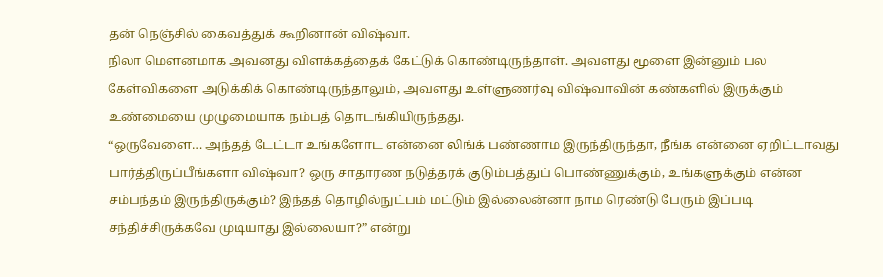தன் நெஞ்சில் கைவத்துக் கூறினான் விஷ்வா.
நிலா மௌனமாக அவனது விளக்கத்தைக் கேட்டுக் கொண்டிருந்தாள். அவளது மூளை இன்னும் பல கேள்விகளை அடுக்கிக் கொண்டிருந்தாலும், அவளது உள்ளுணர்வு விஷ்வாவின் கண்களில் இருக்கும் உண்மையை முழுமையாக நம்பத் தொடங்கியிருந்தது.
“ஒருவேளை… அந்தத் டேட்டா உங்களோட என்னை லிங்க் பண்ணாம இருந்திருந்தா, நீங்க என்னை ஏறிட்டாவது பார்த்திருப்பீங்களா விஷ்வா? ஒரு சாதாரண நடுத்தரக் குடும்பத்துப் பொண்ணுக்கும், உங்களுக்கும் என்ன சம்பந்தம் இருந்திருக்கும்? இந்தத் தொழில்நுட்பம் மட்டும் இல்லைன்னா நாம ரெண்டு பேரும் இப்படி சந்திச்சிருக்கவே முடியாது இல்லையா?” என்று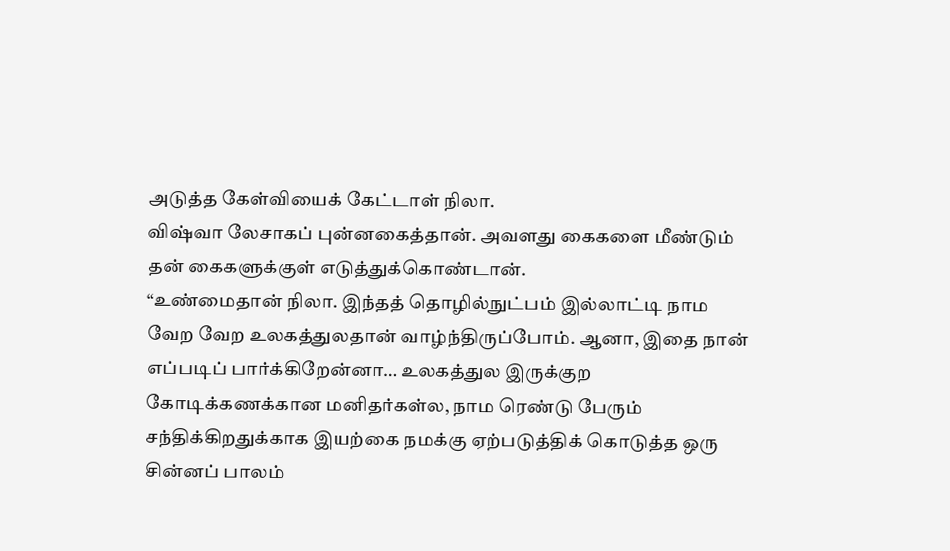அடுத்த கேள்வியைக் கேட்டாள் நிலா.
விஷ்வா லேசாகப் புன்னகைத்தான். அவளது கைகளை மீண்டும் தன் கைகளுக்குள் எடுத்துக்கொண்டான்.
“உண்மைதான் நிலா. இந்தத் தொழில்நுட்பம் இல்லாட்டி நாம வேற வேற உலகத்துலதான் வாழ்ந்திருப்போம். ஆனா, இதை நான் எப்படிப் பார்க்கிறேன்னா… உலகத்துல இருக்குற கோடிக்கணக்கான மனிதர்கள்ல, நாம ரெண்டு பேரும் சந்திக்கிறதுக்காக இயற்கை நமக்கு ஏற்படுத்திக் கொடுத்த ஒரு சின்னப் பாலம்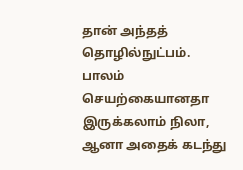தான் அந்தத் தொழில்நுட்பம். பாலம் செயற்கையானதா இருக்கலாம் நிலா, ஆனா அதைக் கடந்து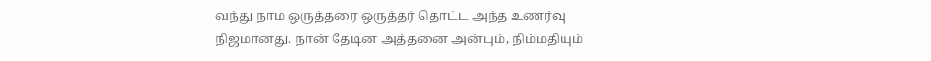வந்து நாம ஒருத்தரை ஒருத்தர் தொட்ட அந்த உணர்வு நிஜமானது. நான் தேடின அத்தனை அன்பும், நிம்மதியும்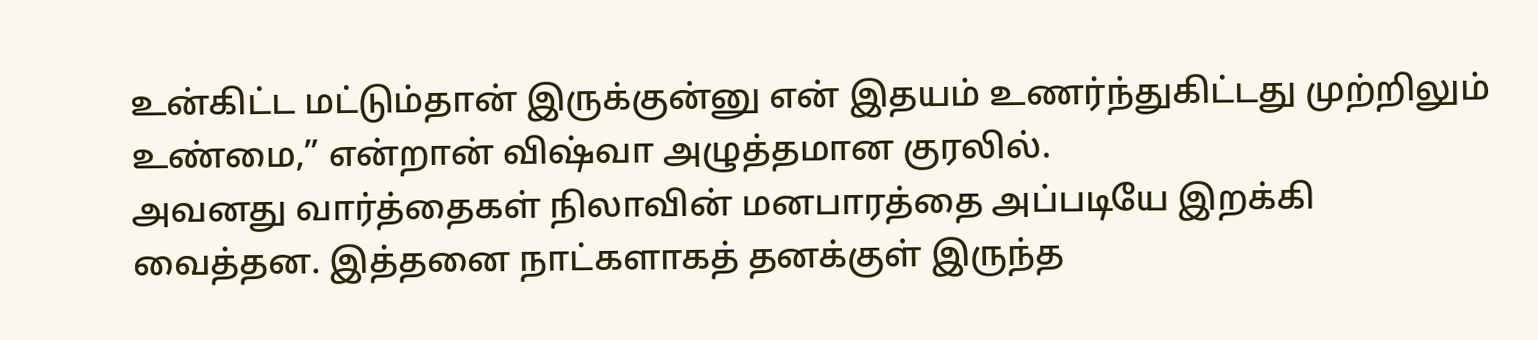உன்கிட்ட மட்டும்தான் இருக்குன்னு என் இதயம் உணர்ந்துகிட்டது முற்றிலும் உண்மை,” என்றான் விஷ்வா அழுத்தமான குரலில்.
அவனது வார்த்தைகள் நிலாவின் மனபாரத்தை அப்படியே இறக்கி வைத்தன. இத்தனை நாட்களாகத் தனக்குள் இருந்த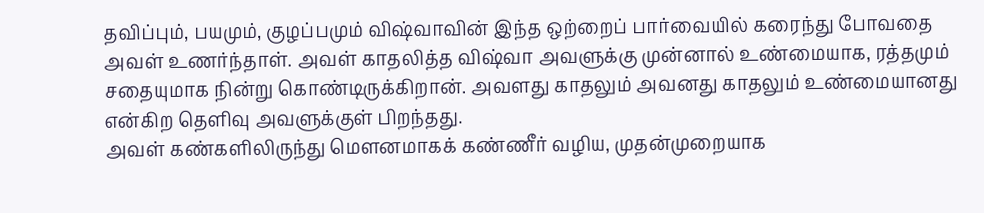தவிப்பும், பயமும், குழப்பமும் விஷ்வாவின் இந்த ஒற்றைப் பார்வையில் கரைந்து போவதை அவள் உணர்ந்தாள். அவள் காதலித்த விஷ்வா அவளுக்கு முன்னால் உண்மையாக, ரத்தமும் சதையுமாக நின்று கொண்டிருக்கிறான். அவளது காதலும் அவனது காதலும் உண்மையானது என்கிற தெளிவு அவளுக்குள் பிறந்தது.
அவள் கண்களிலிருந்து மௌனமாகக் கண்ணீர் வழிய, முதன்முறையாக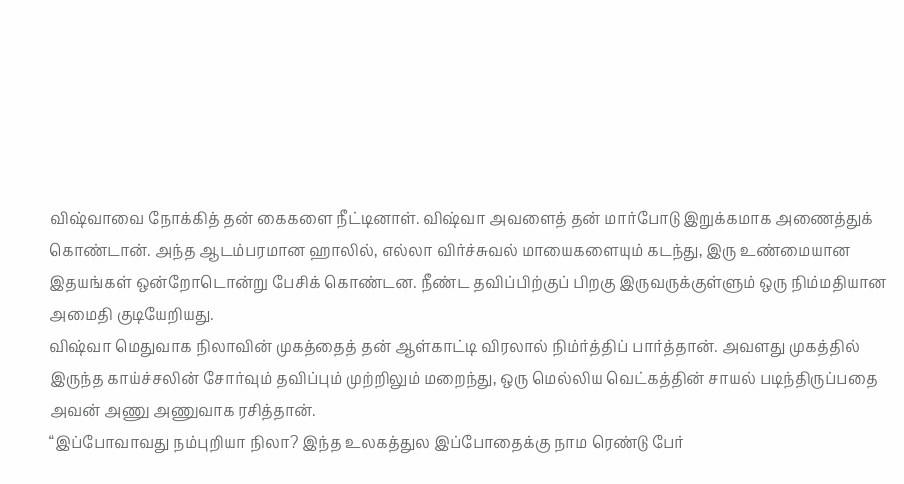விஷ்வாவை நோக்கித் தன் கைகளை நீட்டினாள். விஷ்வா அவளைத் தன் மார்போடு இறுக்கமாக அணைத்துக் கொண்டான். அந்த ஆடம்பரமான ஹாலில், எல்லா விர்ச்சுவல் மாயைகளையும் கடந்து, இரு உண்மையான இதயங்கள் ஒன்றோடொன்று பேசிக் கொண்டன. நீண்ட தவிப்பிற்குப் பிறகு இருவருக்குள்ளும் ஒரு நிம்மதியான அமைதி குடியேறியது.
விஷ்வா மெதுவாக நிலாவின் முகத்தைத் தன் ஆள்காட்டி விரலால் நிம்ர்த்திப் பார்த்தான். அவளது முகத்தில் இருந்த காய்ச்சலின் சோர்வும் தவிப்பும் முற்றிலும் மறைந்து, ஒரு மெல்லிய வெட்கத்தின் சாயல் படிந்திருப்பதை அவன் அணு அணுவாக ரசித்தான்.
“இப்போவாவது நம்புறியா நிலா? இந்த உலகத்துல இப்போதைக்கு நாம ரெண்டு பேர்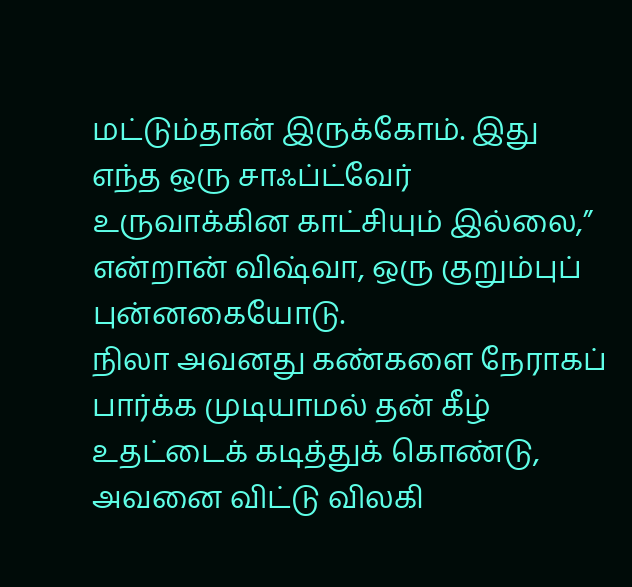மட்டும்தான் இருக்கோம். இது எந்த ஒரு சாஃப்ட்வேர் உருவாக்கின காட்சியும் இல்லை,” என்றான் விஷ்வா, ஒரு குறும்புப் புன்னகையோடு.
நிலா அவனது கண்களை நேராகப் பார்க்க முடியாமல் தன் கீழ் உதட்டைக் கடித்துக் கொண்டு, அவனை விட்டு விலகி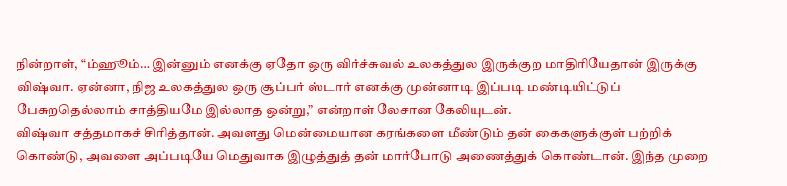நின்றாள், “ம்ஹூம்… இன்னும் எனக்கு ஏதோ ஒரு விர்ச்சுவல் உலகத்துல இருக்குற மாதிரியேதான் இருக்கு விஷ்வா. ஏன்னா, நிஜ உலகத்துல ஒரு சூப்பர் ஸ்டார் எனக்கு முன்னாடி இப்படி மண்டியிட்டுப் பேசுறதெல்லாம் சாத்தியமே இல்லாத ஒன்று,” என்றாள் லேசான கேலியுடன்.
விஷ்வா சத்தமாகச் சிரித்தான். அவளது மென்மையான கரங்களை மீண்டும் தன் கைகளுக்குள் பற்றிக் கொண்டு, அவளை அப்படியே மெதுவாக இழுத்துத் தன் மார்போடு அணைத்துக் கொண்டான். இந்த முறை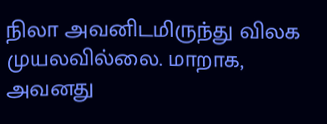நிலா அவனிடமிருந்து விலக முயலவில்லை. மாறாக, அவனது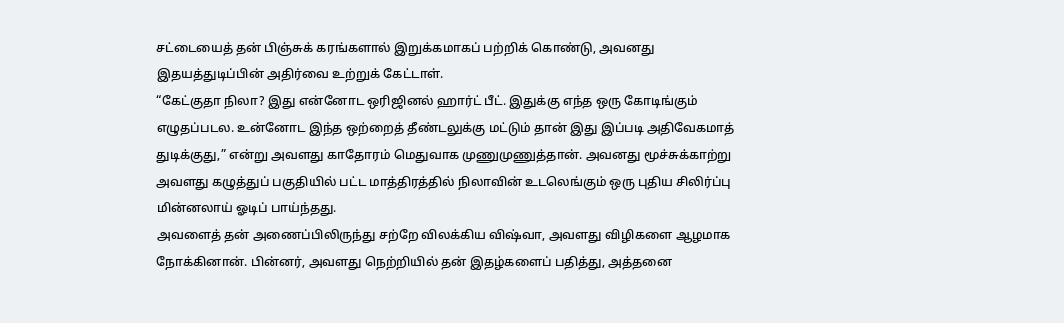சட்டையைத் தன் பிஞ்சுக் கரங்களால் இறுக்கமாகப் பற்றிக் கொண்டு, அவனது இதயத்துடிப்பின் அதிர்வை உற்றுக் கேட்டாள்.
“கேட்குதா நிலா? இது என்னோட ஒரிஜினல் ஹார்ட் பீட். இதுக்கு எந்த ஒரு கோடிங்கும் எழுதப்படல. உன்னோட இந்த ஒற்றைத் தீண்டலுக்கு மட்டும் தான் இது இப்படி அதிவேகமாத் துடிக்குது,” என்று அவளது காதோரம் மெதுவாக முணுமுணுத்தான். அவனது மூச்சுக்காற்று அவளது கழுத்துப் பகுதியில் பட்ட மாத்திரத்தில் நிலாவின் உடலெங்கும் ஒரு புதிய சிலிர்ப்பு மின்னலாய் ஓடிப் பாய்ந்தது.
அவளைத் தன் அணைப்பிலிருந்து சற்றே விலக்கிய விஷ்வா, அவளது விழிகளை ஆழமாக நோக்கினான். பின்னர், அவளது நெற்றியில் தன் இதழ்களைப் பதித்து, அத்தனை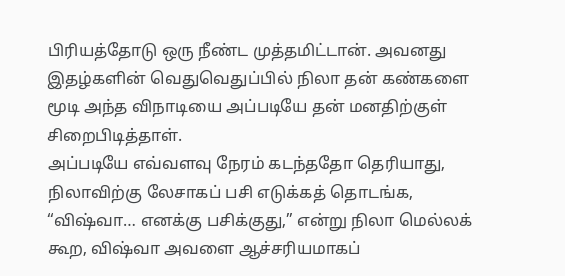பிரியத்தோடு ஒரு நீண்ட முத்தமிட்டான். அவனது இதழ்களின் வெதுவெதுப்பில் நிலா தன் கண்களை மூடி அந்த விநாடியை அப்படியே தன் மனதிற்குள் சிறைபிடித்தாள்.
அப்படியே எவ்வளவு நேரம் கடந்ததோ தெரியாது, நிலாவிற்கு லேசாகப் பசி எடுக்கத் தொடங்க, “விஷ்வா… எனக்கு பசிக்குது,” என்று நிலா மெல்லக் கூற, விஷ்வா அவளை ஆச்சரியமாகப்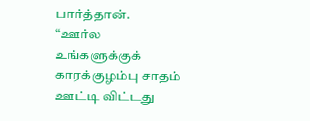பார்த்தான்.
“ஊர்ல உங்களுக்குக் காரக்குழம்பு சாதம் ஊட்டி விட்டது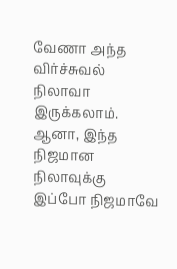வேணா அந்த விர்ச்சுவல் நிலாவா இருக்கலாம். ஆனா, இந்த நிஜமான நிலாவுக்கு இப்போ நிஜமாவே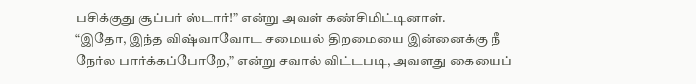பசிக்குது சூப்பர் ஸ்டார்!” என்று அவள் கண்சிமிட்டினாள்.
“இதோ, இந்த விஷ்வாவோட சமையல் திறமையை இன்னைக்கு நீ நேர்ல பார்க்கப்போறே,” என்று சவால் விட்டபடி, அவளது கையைப்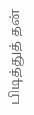பிடித்துத் தன்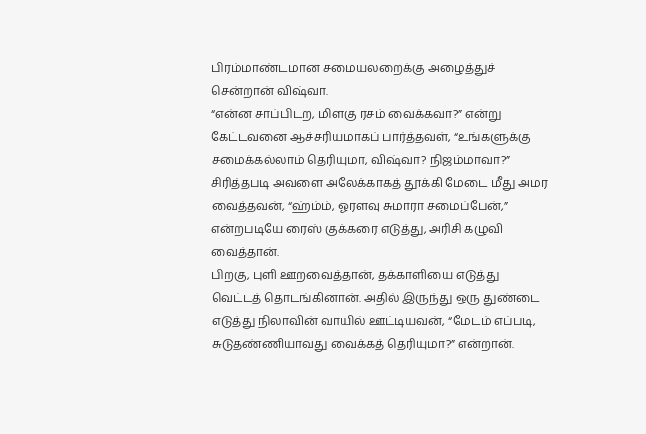பிரம்மாண்டமான சமையலறைக்கு அழைத்துச் சென்றான் விஷ்வா.
“என்ன சாப்பிடற, மிளகு ரசம் வைக்கவா?” என்று கேட்டவனை ஆச்சரியமாகப் பார்த்தவள், “உங்களுக்கு சமைக்கல்லாம் தெரியுமா, விஷ்வா? நிஜம்மாவா?” சிரித்தபடி அவளை அலேக்காகத் தூக்கி மேடை மீது அமர வைத்தவன், “ஹ்ம்ம், ஓரளவு சுமாரா சமைப்பேன்,” என்றபடியே ரைஸ் குக்கரை எடுத்து, அரிசி கழுவி வைத்தான்.
பிறகு, புளி ஊறவைத்தான், தக்காளியை எடுத்து வெட்டத் தொடங்கினான். அதில் இருந்து ஒரு துண்டை எடுத்து நிலாவின் வாயில் ஊட்டியவன், “மேடம் எப்படி, சுடுதண்ணியாவது வைக்கத் தெரியுமா?” என்றான்.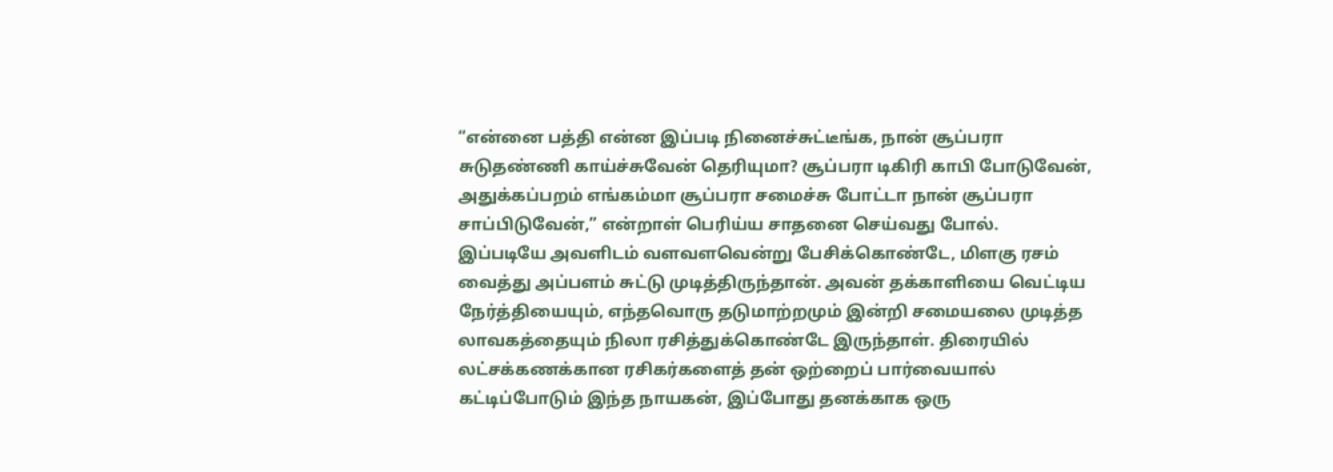“என்னை பத்தி என்ன இப்படி நினைச்சுட்டீங்க, நான் சூப்பரா சுடுதண்ணி காய்ச்சுவேன் தெரியுமா? சூப்பரா டிகிரி காபி போடுவேன், அதுக்கப்பறம் எங்கம்மா சூப்பரா சமைச்சு போட்டா நான் சூப்பரா சாப்பிடுவேன்,” என்றாள் பெரிய்ய சாதனை செய்வது போல்.
இப்படியே அவளிடம் வளவளவென்று பேசிக்கொண்டே, மிளகு ரசம் வைத்து அப்பளம் சுட்டு முடித்திருந்தான். அவன் தக்காளியை வெட்டிய நேர்த்தியையும், எந்தவொரு தடுமாற்றமும் இன்றி சமையலை முடித்த லாவகத்தையும் நிலா ரசித்துக்கொண்டே இருந்தாள். திரையில் லட்சக்கணக்கான ரசிகர்களைத் தன் ஒற்றைப் பார்வையால் கட்டிப்போடும் இந்த நாயகன், இப்போது தனக்காக ஒரு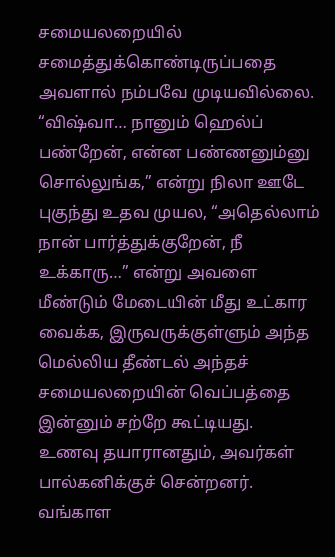சமையலறையில் சமைத்துக்கொண்டிருப்பதை அவளால் நம்பவே முடியவில்லை.
“விஷ்வா… நானும் ஹெல்ப் பண்றேன், என்ன பண்ணனும்னு சொல்லுங்க,” என்று நிலா ஊடே புகுந்து உதவ முயல, “அதெல்லாம் நான் பார்த்துக்குறேன், நீ உக்காரு…” என்று அவளை மீண்டும் மேடையின் மீது உட்கார வைக்க, இருவருக்குள்ளும் அந்த மெல்லிய தீண்டல் அந்தச் சமையலறையின் வெப்பத்தை இன்னும் சற்றே கூட்டியது.
உணவு தயாரானதும், அவர்கள் பால்கனிக்குச் சென்றனர். வங்காள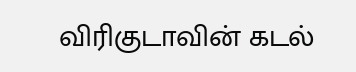விரிகுடாவின் கடல்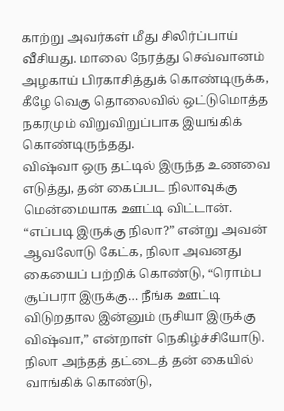காற்று அவர்கள் மீது சிலிர்ப்பாய் வீசியது. மாலை நேரத்து செவ்வானம் அழகாய் பிரகாசித்துக் கொண்டிருக்க, கீழே வெகு தொலைவில் ஒட்டுமொத்த நகரமும் விறுவிறுப்பாக இயங்கிக் கொண்டிருந்தது.
விஷ்வா ஒரு தட்டில் இருந்த உணவை எடுத்து, தன் கைப்பட நிலாவுக்கு மென்மையாக ஊட்டி விட்டான்.
“எப்படி இருக்கு நிலா?” என்று அவன் ஆவலோடு கேட்க, நிலா அவனது கையைப் பற்றிக் கொண்டு, “ரொம்ப சூப்பரா இருக்கு… நீங்க ஊட்டி விடுறதால இன்னும் ருசியா இருக்கு விஷ்வா,” என்றாள் நெகிழ்ச்சியோடு.
நிலா அந்தத் தட்டைத் தன் கையில் வாங்கிக் கொண்டு,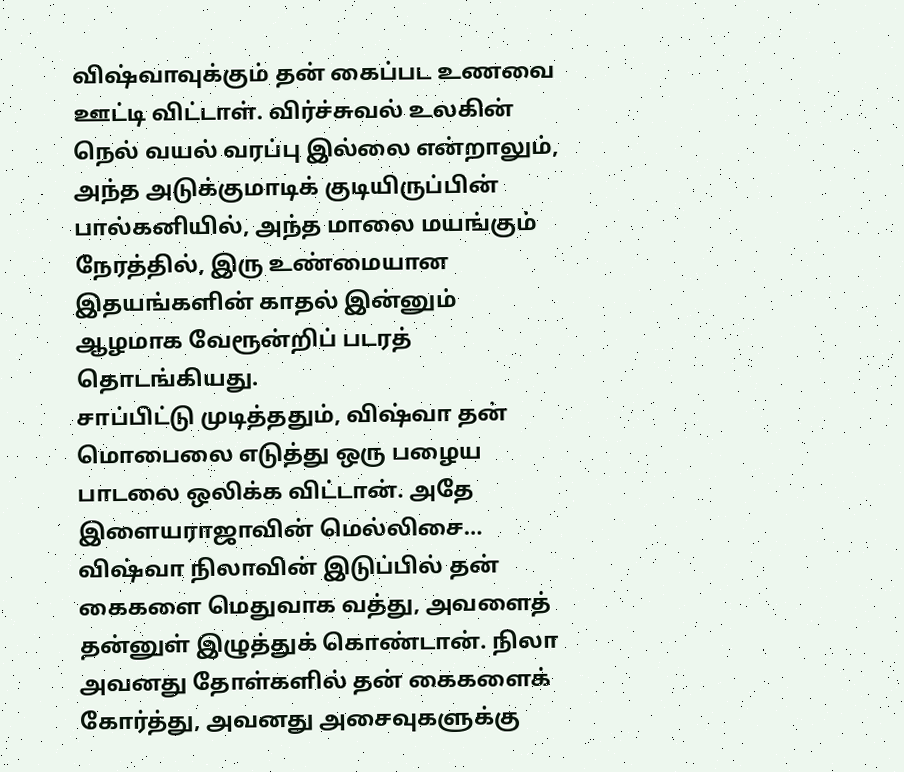விஷ்வாவுக்கும் தன் கைப்பட உணவை ஊட்டி விட்டாள். விர்ச்சுவல் உலகின் நெல் வயல் வரப்பு இல்லை என்றாலும், அந்த அடுக்குமாடிக் குடியிருப்பின் பால்கனியில், அந்த மாலை மயங்கும் நேரத்தில், இரு உண்மையான இதயங்களின் காதல் இன்னும் ஆழமாக வேரூன்றிப் படரத் தொடங்கியது.
சாப்பிட்டு முடித்ததும், விஷ்வா தன் மொபைலை எடுத்து ஒரு பழைய பாடலை ஒலிக்க விட்டான். அதே இளையராஜாவின் மெல்லிசை…
விஷ்வா நிலாவின் இடுப்பில் தன் கைகளை மெதுவாக வத்து, அவளைத் தன்னுள் இழுத்துக் கொண்டான். நிலா அவனது தோள்களில் தன் கைகளைக் கோர்த்து, அவனது அசைவுகளுக்கு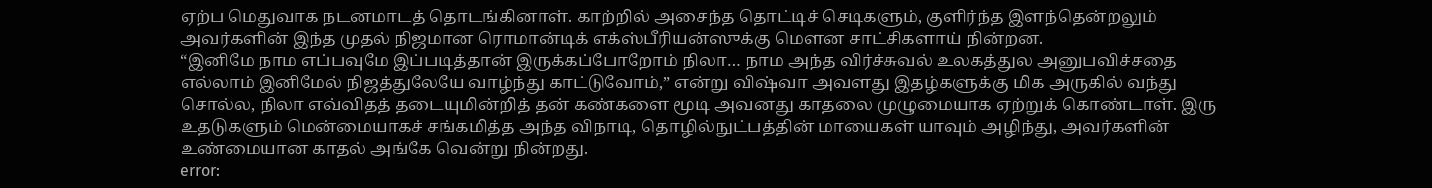ஏற்ப மெதுவாக நடனமாடத் தொடங்கினாள். காற்றில் அசைந்த தொட்டிச் செடிகளும், குளிர்ந்த இளந்தென்றலும் அவர்களின் இந்த முதல் நிஜமான ரொமான்டிக் எக்ஸ்பீரியன்ஸுக்கு மௌன சாட்சிகளாய் நின்றன.
“இனிமே நாம எப்பவுமே இப்படித்தான் இருக்கப்போறோம் நிலா… நாம அந்த விர்ச்சுவல் உலகத்துல அனுபவிச்சதை எல்லாம் இனிமேல் நிஜத்துலேயே வாழ்ந்து காட்டுவோம்,” என்று விஷ்வா அவளது இதழ்களுக்கு மிக அருகில் வந்து சொல்ல, நிலா எவ்விதத் தடையுமின்றித் தன் கண்களை மூடி அவனது காதலை முழுமையாக ஏற்றுக் கொண்டாள். இரு உதடுகளும் மென்மையாகச் சங்கமித்த அந்த விநாடி, தொழில்நுட்பத்தின் மாயைகள் யாவும் அழிந்து, அவர்களின் உண்மையான காதல் அங்கே வென்று நின்றது.
error: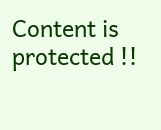Content is protected !!